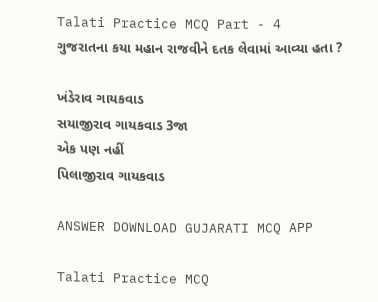Talati Practice MCQ Part - 4
ગુજરાતના કયા મહાન રાજવીને દતક લેવામાં આવ્યા હતા ?

ખંડેરાવ ગાયકવાડ
સયાજીરાવ ગાયકવાડ 3જા
એક પણ નહીં
પિલાજીરાવ ગાયકવાડ

ANSWER DOWNLOAD GUJARATI MCQ APP

Talati Practice MCQ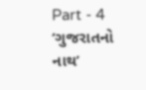Part - 4
‘ગુજરાતનો નાથ’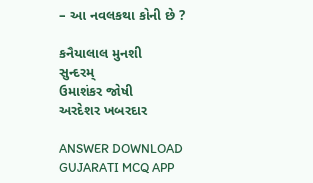– આ નવલકથા કોની છે ?

કનૈયાલાલ મુનશી
સુન્દરમ્
ઉમાશંકર જોષી
અરદેશર ખબરદાર

ANSWER DOWNLOAD GUJARATI MCQ APP